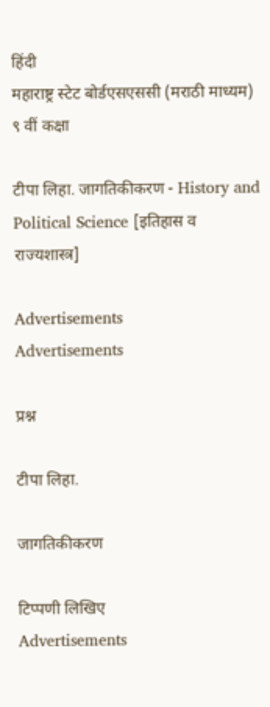हिंदी
महाराष्ट्र स्टेट बोर्डएसएससी (मराठी माध्यम) ९ वीं कक्षा

टीपा लिहा. जागतिकीकरण - History and Political Science [इतिहास व राज्यशास्त्र]

Advertisements
Advertisements

प्रश्न

टीपा लिहा.

जागतिकीकरण

टिप्पणी लिखिए
Advertisements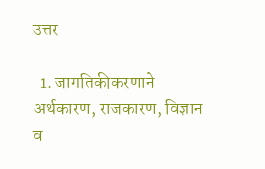उत्तर

  1. जागतिकीकरणाने अर्थकारण, राजकारण, विज्ञान व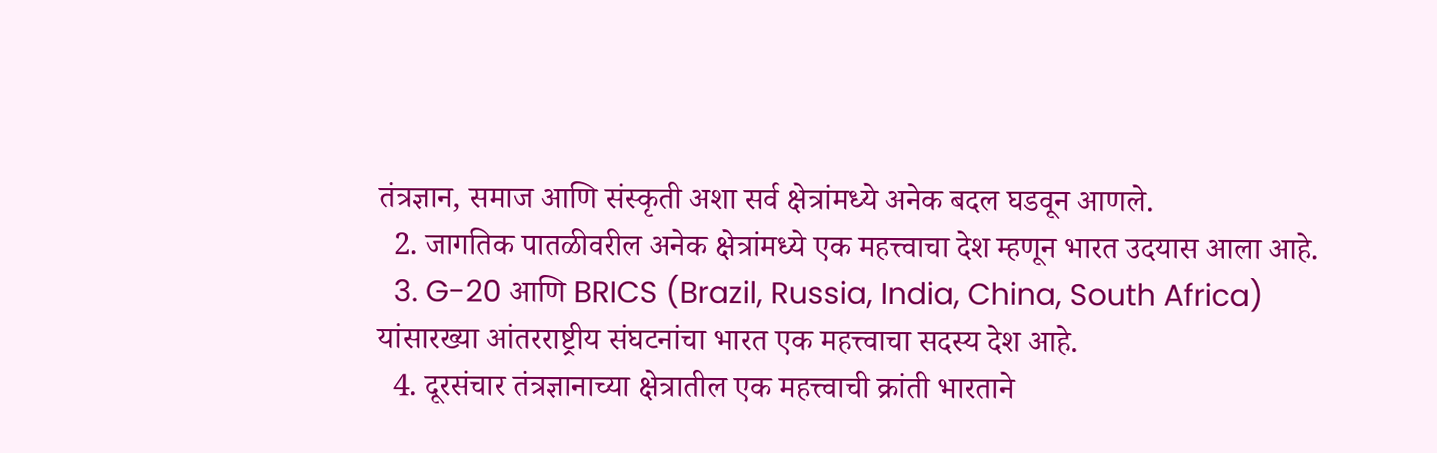तंत्रज्ञान, समाज आणि संस्कृती अशा सर्व क्षेत्रांमध्ये अनेक बदल घडवून आणले.
  2. जागतिक पातळीवरील अनेक क्षेत्रांमध्ये एक महत्त्वाचा देश म्हणून भारत उदयास आला आहे.
  3. G-20 आणि BRICS (Brazil, Russia, India, China, South Africa) यांसारख्या आंतरराष्ट्रीय संघटनांचा भारत एक महत्त्वाचा सदस्य देश आहे.
  4. दूरसंचार तंत्रज्ञानाच्या क्षेत्रातील एक महत्त्वाची क्रांती भारताने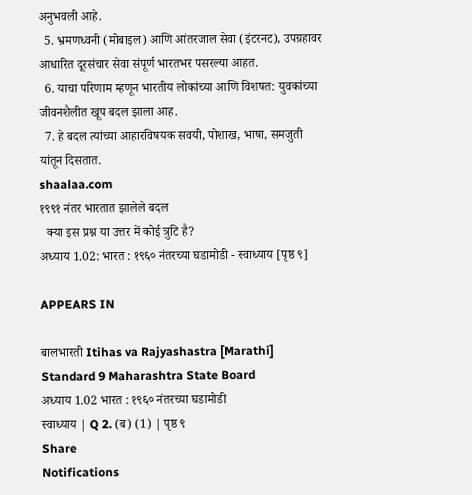अनुभवली आहे.
  5. भ्रमणध्वनी (मोबाइल) आणि आंतरजाल सेवा (इंटरनट), उपग्रहावर आधारित दूरसंचार सेवा संपूर्ण भारतभर पसरल्या आहत.
  6. याचा परिणाम म्हणून भारतीय लोकांच्या आणि विशषत: युवकांच्या  जीवनशैलीत खूप बदल झाला आह.
  7. हे बदल त्यांच्या आहारविषयक सवयी, पोशाख, भाषा, समजुती यांतून दिसतात.
shaalaa.com
१९९१ नंतर भारतात झालेले बदल
  क्या इस प्रश्न या उत्तर में कोई त्रुटि है?
अध्याय 1.02: भारत : १९६० नंतरच्या घडामोडी - स्वाध्याय [पृष्ठ ९]

APPEARS IN

बालभारती Itihas va Rajyashastra [Marathi] Standard 9 Maharashtra State Board
अध्याय 1.02 भारत : १९६० नंतरच्या घडामोडी
स्वाध्याय | Q 2. (ब) (1) | पृष्ठ ९
Share
Notifications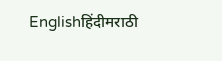Englishहिंदीमराठी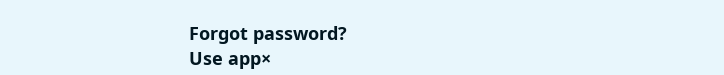Forgot password?
Use app×